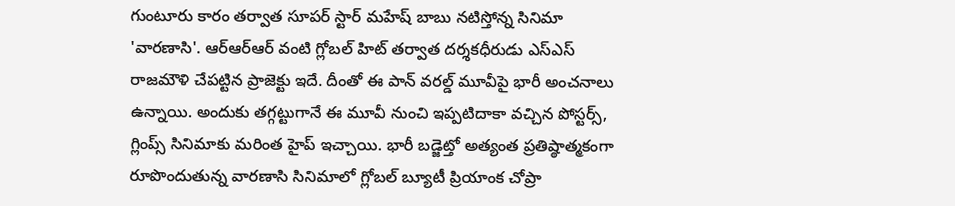గుంటూరు కారం తర్వాత సూపర్ స్టార్ మహేష్ బాబు నటిస్తోన్న సినిమా 'వారణాసి'. ఆర్ఆర్ఆర్ వంటి గ్లోబల్ హిట్ తర్వాత దర్శకధీరుడు ఎస్ఎస్ రాజమౌళి చేపట్టిన ప్రాజెక్టు ఇదే. దీంతో ఈ పాన్ వరల్డ్ మూవీపై భారీ అంచనాలు ఉన్నాయి. అందుకు తగ్గట్టుగానే ఈ మూవీ నుంచి ఇప్పటిదాకా వచ్చిన పోస్టర్స్, గ్లింప్స్ సినిమాకు మరింత హైప్ ఇచ్చాయి. భారీ బడ్జెట్తో అత్యంత ప్రతిష్ఠాత్మకంగా రూపొందుతున్న వారణాసి సినిమాలో గ్లోబల్ బ్యూటీ ప్రియాంక చోప్రా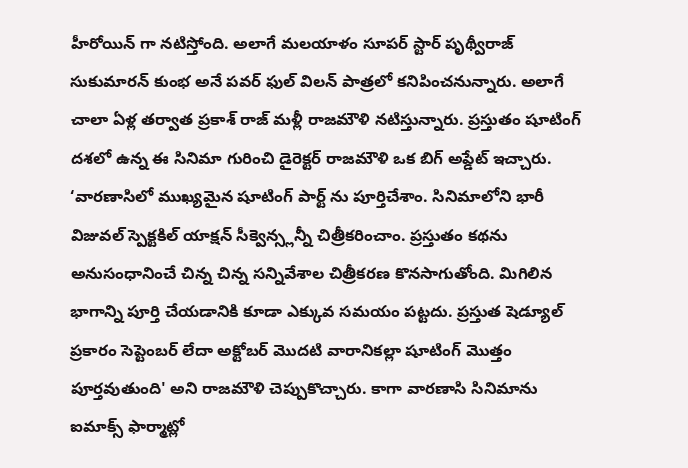హీరోయిన్ గా నటిస్తోంది. అలాగే మలయాళం సూపర్ స్టార్ పృథ్వీరాజ్ సుకుమారన్ కుంభ అనే పవర్ ఫుల్ విలన్ పాత్రలో కనిపించనున్నారు. అలాగే చాలా ఏళ్ల తర్వాత ప్రకాశ్ రాజ్ మళ్లీ రాజమౌళి నటిస్తున్నారు. ప్రస్తుతం షూటింగ్ దశలో ఉన్న ఈ సినిమా గురించి డైరెక్టర్ రాజమౌళి ఒక బిగ్ అప్డేట్ ఇచ్చారు. ‘వారణాసిలో ముఖ్యమైన షూటింగ్ పార్ట్ ను పూర్తిచేశాం. సినిమాలోని భారీ విజువల్ స్పెక్టకిల్ యాక్షన్ సీక్వెన్స్లన్నీ చిత్రీకరించాం. ప్రస్తుతం కథను అనుసంధానించే చిన్న చిన్న సన్నివేశాల చిత్రీకరణ కొనసాగుతోంది. మిగిలిన భాగాన్ని పూర్తి చేయడానికి కూడా ఎక్కువ సమయం పట్టదు. ప్రస్తుత షెడ్యూల్ ప్రకారం సెప్టెంబర్ లేదా అక్టోబర్ మొదటి వారానికల్లా షూటింగ్ మొత్తం పూర్తవుతుంది' అని రాజమౌళి చెప్పుకొచ్చారు. కాగా వారణాసి సినిమాను ఐమాక్స్ ఫార్మాట్లో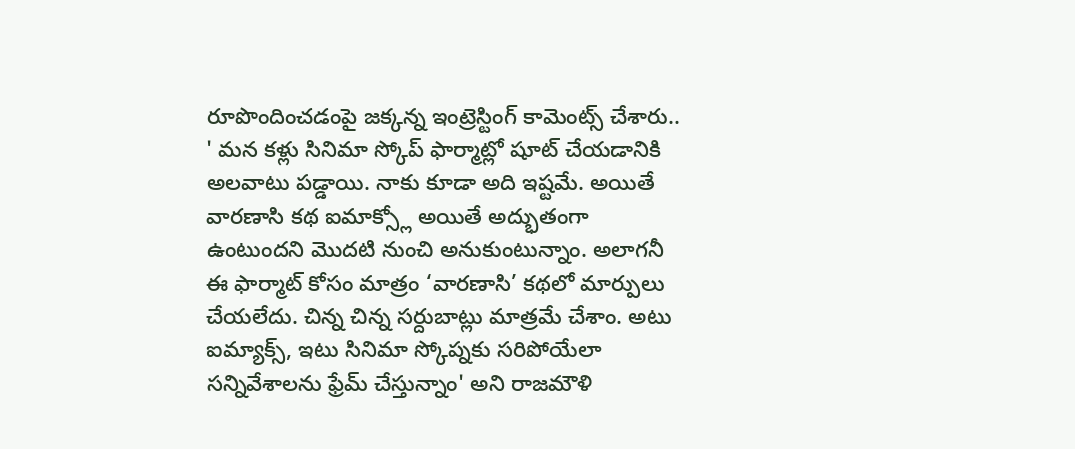రూపొందించడంపై జక్కన్న ఇంట్రెస్టింగ్ కామెంట్స్ చేశారు.. ' మన కళ్లు సినిమా స్కోప్ ఫార్మాట్లో షూట్ చేయడానికి అలవాటు పడ్డాయి. నాకు కూడా అది ఇష్టమే. అయితే వారణాసి కథ ఐమాక్స్లో అయితే అద్భుతంగా ఉంటుందని మొదటి నుంచి అనుకుంటున్నాం. అలాగనీ ఈ ఫార్మాట్ కోసం మాత్రం ‘వారణాసి’ కథలో మార్పులు చేయలేదు. చిన్న చిన్న సర్దుబాట్లు మాత్రమే చేశాం. అటు ఐమ్యాక్స్, ఇటు సినిమా స్కోప్నకు సరిపోయేలా సన్నివేశాలను ఫ్రేమ్ చేస్తున్నాం' అని రాజమౌళి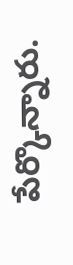పేర్కొన్నారు.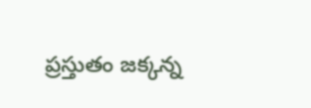ప్రస్తుతం జక్కన్న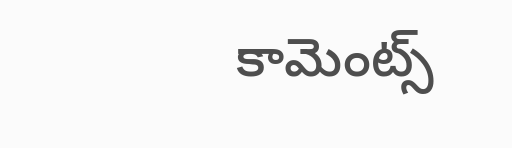కామెంట్స్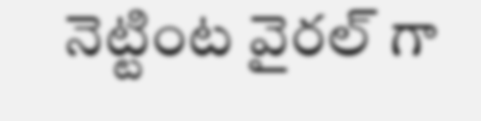నెట్టింట వైరల్ గా